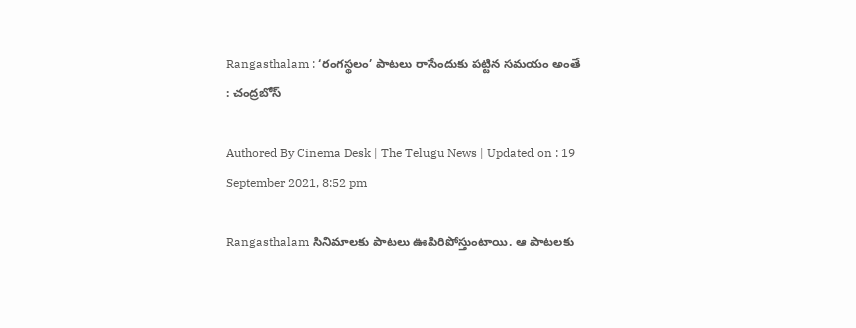Rangasthalam : ‘రంగస్థలం’ పాటలు రాసేందుకు పట్టిన సమయం అంతే : చంద్రబోస్

Authored By Cinema Desk | The Telugu News | Updated on : 19 September 2021, 8:52 pm

Rangasthalam సినిమాలకు పాటలు ఊపిరిపోస్తుంటాయి. ఆ పాటలకు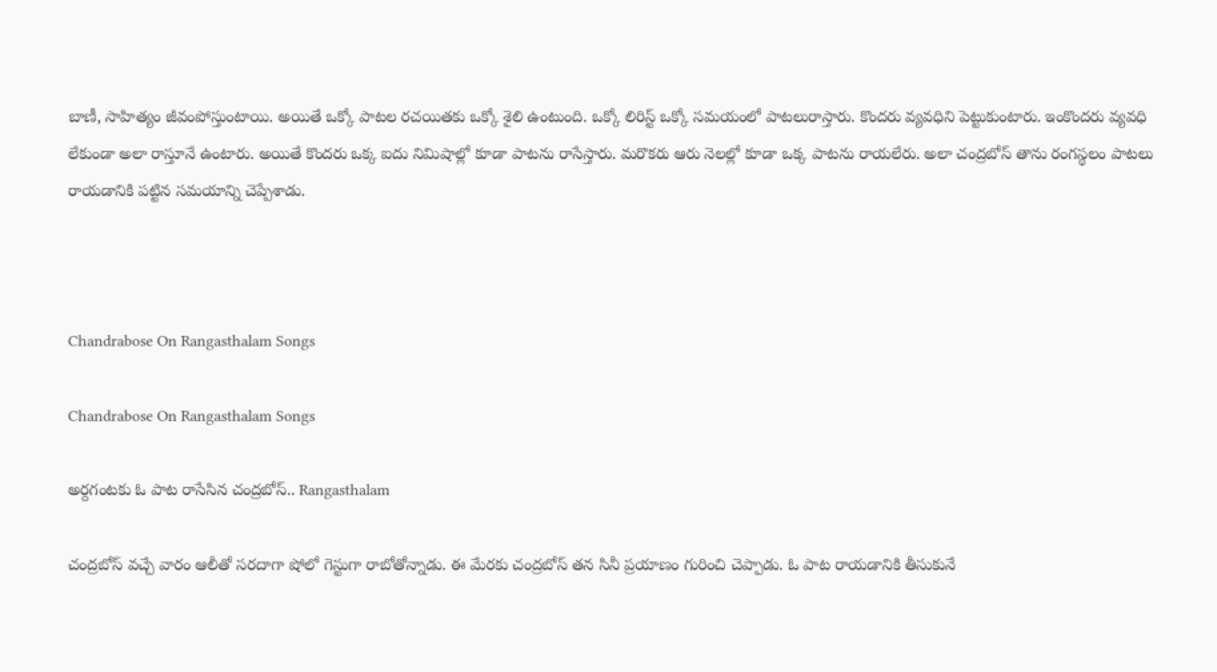బాణీ, సాహిత్యం జీవంపోస్తుంటాయి. అయితే ఒక్కో పాటల రచయితకు ఒక్కో శైలి ఉంటుంది. ఒక్కో లిరిస్ట్ ఒక్కో సమయంలో పాటలురాస్తారు. కొందరు వ్యవధిని పెట్టుకుంటారు. ఇంకొందరు వ్యవధి లేకుండా అలా రాస్తూనే ఉంటారు. అయితే కొందరు ఒక్క ఐదు నిమిషాల్లో కూడా పాటను రాసేస్తారు. మరొకరు ఆరు నెలల్లో కూడా ఒక్క పాటను రాయలేరు. అలా చంద్రబోస్ తాను రంగస్థలం పాటలు రాయడానికి పట్టిన సమయాన్ని చెప్పేశాడు.



Chandrabose On Rangasthalam Songs

Chandrabose On Rangasthalam Songs

అర్దగంటకు ఓ పాట రాసేసిన చంద్రబోస్.. Rangasthalam

చంద్రబోస్ వచ్చే వారం ఆలీతో సరదాగా షోలో గెస్టుగా రాబోతోన్నాడు. ఈ మేరకు చంద్రబోస్ తన సినీ ప్రయాణం గురించి చెప్పాడు. ఓ పాట రాయడానికి తీసుకునే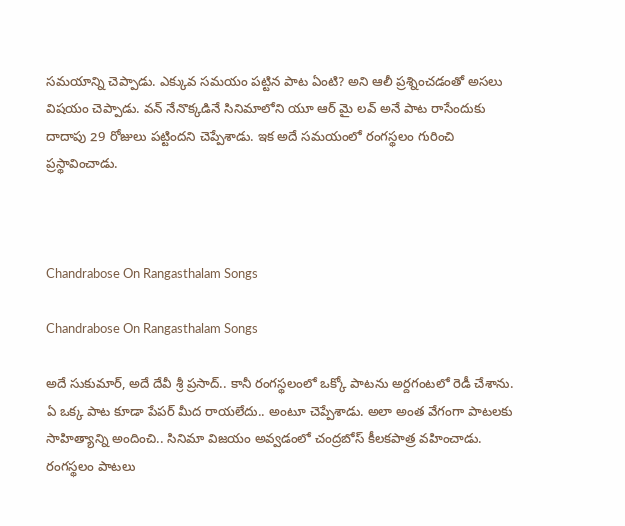సమయాన్ని చెప్పాడు. ఎక్కువ సమయం పట్టిన పాట ఏంటి? అని ఆలీ ప్రశ్నించడంతో అసలు విషయం చెప్పాడు. వన్ నేనొక్కడినే సినిమాలోని యూ ఆర్ మై లవ్ అనే పాట రాసేందుకు దాదాపు 29 రోజులు పట్టిందని చెప్పేశాడు. ఇక అదే సమయంలో రంగస్థలం గురించి ప్రస్థావించాడు.



Chandrabose On Rangasthalam Songs

Chandrabose On Rangasthalam Songs

అదే సుకుమార్, అదే దేవీ శ్రీ ప్రసాద్.. కానీ రంగస్థలంలో ఒక్కో పాటను అర్దగంటలో రెడీ చేశాను. ఏ ఒక్క పాట కూడా పేపర్ మీద రాయలేదు.. అంటూ చెప్పేశాడు. అలా అంత వేగంగా పాటలకు సాహిత్యాన్ని అందించి.. సినిమా విజయం అవ్వడంలో చంద్రబోస్ కీలకపాత్ర వహించాడు. రంగస్థలం పాటలు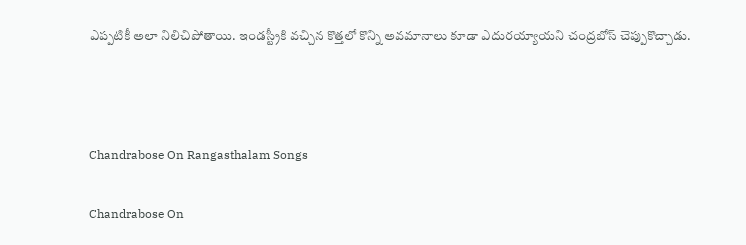ఎప్పటికీ అలా నిలిచిపోతాయి. ఇండస్ట్రీకి వచ్చిన కొత్తలో కొన్ని అవమానాలు కూడా ఎదురయ్యాయని చంద్రబోస్ చెప్పుకొచ్చాడు.



Chandrabose On Rangasthalam Songs

Chandrabose On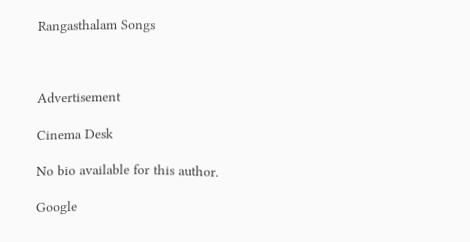Rangasthalam Songs



Advertisement

Cinema Desk

No bio available for this author.

Google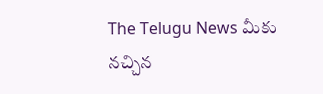The Telugu News మీకు నచ్చిన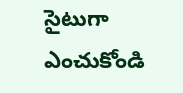సైటుగా ఎంచుకోండి